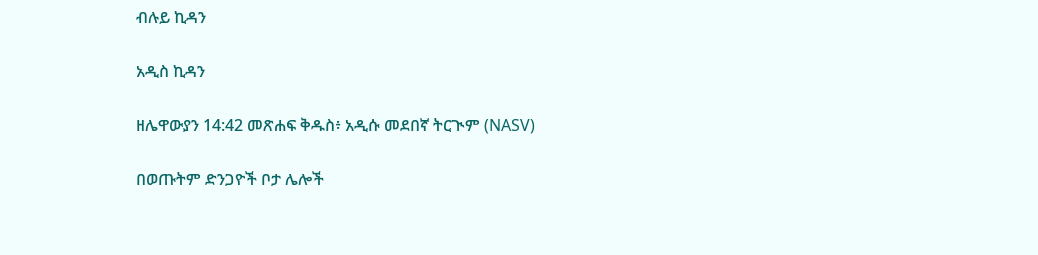ብሉይ ኪዳን

አዲስ ኪዳን

ዘሌዋውያን 14:42 መጽሐፍ ቅዱስ፥ አዲሱ መደበኛ ትርጒም (NASV)

በወጡትም ድንጋዮች ቦታ ሌሎች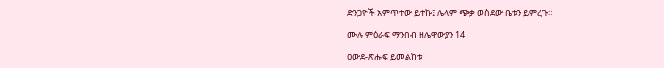ድንጋዮች አምጥተው ይተኩ፤ ሌላም ጭቃ ወስደው ቤቱን ይምረጉ።

ሙሉ ምዕራፍ ማንበብ ዘሌዋውያን 14

ዐውደ-ጽሑፍ ይመልከቱ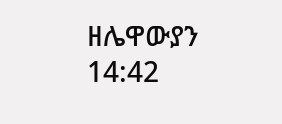ዘሌዋውያን 14:42